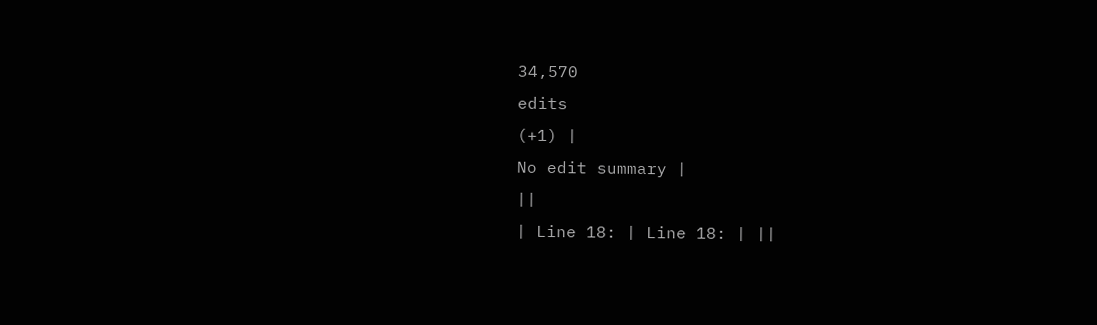34,570
edits
(+1) |
No edit summary |
||
| Line 18: | Line 18: | ||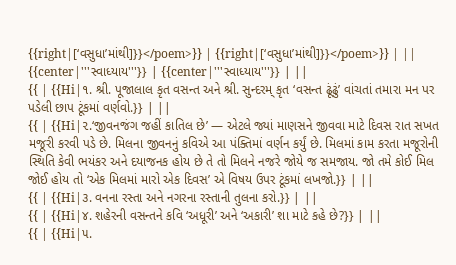{{right|[‘વસુધા’માંથી]}}</poem>}} | {{right|[‘વસુધા’માંથી]}}</poem>}} | ||
{{center|'''સ્વાધ્યાય'''}} | {{center|'''સ્વાધ્યાય'''}} | ||
{{ | {{Hi|૧. શ્રી. પૂજાલાલ કૃત વસન્ત અને શ્રી. સુન્દરમ્ કૃત ‘વસન્ત ઢૂંઢું’ વાંચતાં તમારા મન પર પડેલી છાપ ટૂંકમાં વર્ણવો.}} | ||
{{ | {{Hi|૨.‘જીવનજંગ જહીં કાતિલ છે’ — એટલે જ્યાં માણસને જીવવા માટે દિવસ રાત સખત મજૂરી કરવી પડે છે. મિલના જીવનનું કવિએ આ પંક્તિમાં વર્ણન કર્યું છે. મિલમાં કામ કરતા મજૂરોની સ્થિતિ કેવી ભયંકર અને દયાજનક હોય છે તે તો મિલને નજરે જોયે જ સમજાય. જો તમે કોઈ મિલ જોઈ હોય તો ‘એક મિલમાં મારો એક દિવસ’ એ વિષય ઉપર ટૂંકમાં લખજો.}} | ||
{{ | {{Hi|૩. વનના રસ્તા અને નગરના રસ્તાની તુલના કરો.}} | ||
{{ | {{Hi|૪. શહેરની વસન્તને કવિ ‘અધૂરી’ અને ‘અકારી’ શા માટે કહે છે?}} | ||
{{ | {{Hi|૫.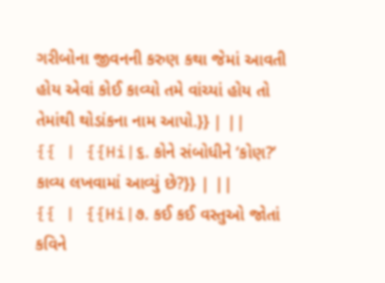ગરીબોના જીવનની કરુણ કથા જેમાં આવતી હોય એવાં કોઈ કાવ્યો તમે વાંચ્યાં હોય તો તેમાંથી થોડાંકના નામ આપો.}} | ||
{{ | {{Hi|૬. કોને સંબોધીને ‘કોણ?’ કાવ્ય લખવામાં આવ્યું છે?}} | ||
{{ | {{Hi|૭. કઈ કઈ વસ્તુઓ જોતાં કવિને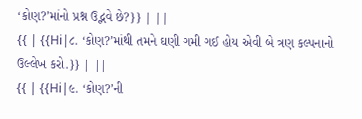‘કોણ?’માંનો પ્રશ્ન ઉદ્ભવે છે?}} | ||
{{ | {{Hi|૮. ‘કોણ?’માંથી તમને ઘણી ગમી ગઈ હોય એવી બે ત્રણ કલ્પનાનો ઉલ્લેખ કરો.}} | ||
{{ | {{Hi|૯. ‘કોણ?’ની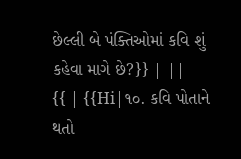છેલ્લી બે પંક્તિઓમાં કવિ શું કહેવા માગે છે?}} | ||
{{ | {{Hi|૧૦. કવિ પોતાને થતો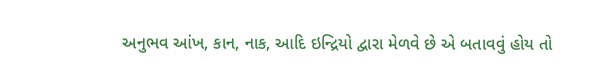અનુભવ આંખ, કાન, નાક, આદિ ઇન્દ્રિયો દ્વારા મેળવે છે એ બતાવવું હોય તો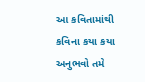આ કવિતામાંથી કવિના કયા કયા અનુભવો તમે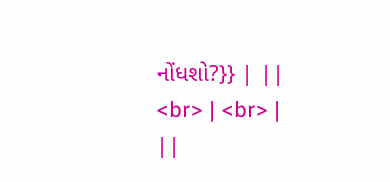નોંધશો?}} | ||
<br> | <br> | ||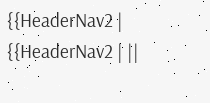{{HeaderNav2 | {{HeaderNav2 | ||